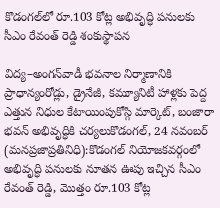కొడంగల్‌లో రూ.103 కోట్ల అభివృద్ధి పనులకు సీఎం రేవంత్ రెడ్డి శంకుస్థాపన

విద్య–అంగన్‌వాడీ భవనాల నిర్మాణానికి ప్రాధాన్యంరోడ్లు, డ్రైనేజీ, కమ్యూనిటీ హాళ్లకు పెద్ద ఎత్తున నిధుల కేటాయింపుకోస్గి మార్కెట్‌, బంజారా భవన్‌ అభివృద్ధికి చర్యలుకొడంగల్, 24 నవంబర్ (మనప్రజాప్రతినిధి):కొడంగల్ నియోజకవర్గంలో అభివృద్ధి పనులకు నూతన ఊపు ఇచ్చిన సీఎం రేవంత్ రెడ్డి, మొత్తం రూ.103 కోట్ల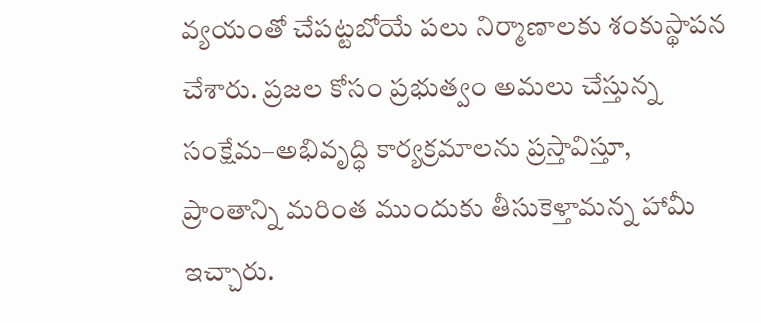వ్యయంతో చేపట్టబోయే పలు నిర్మాణాలకు శంకుస్థాపన చేశారు. ప్రజల కోసం ప్రభుత్వం అమలు చేస్తున్న సంక్షేమ–అభివృద్ధి కార్యక్రమాలను ప్రస్తావిస్తూ, ప్రాంతాన్ని మరింత ముందుకు తీసుకెళ్తామన్న హామీ ఇచ్చారు.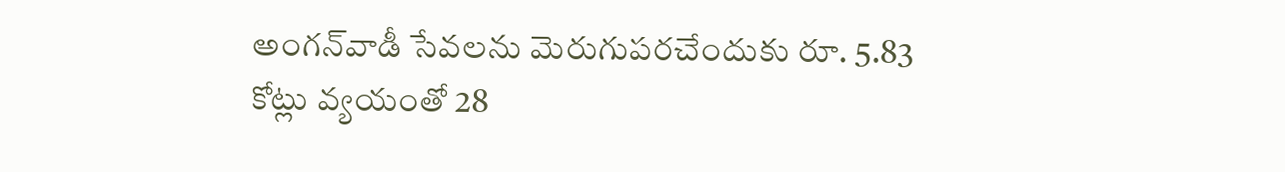అంగన్‌వాడీ సేవలను మెరుగుపరచేందుకు రూ. 5.83 కోట్లు వ్యయంతో 28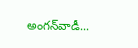అంగన్‌వాడీ...